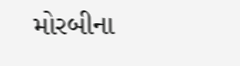મોરબીના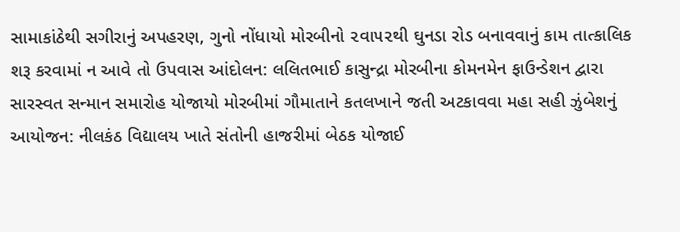સામાકાંઠેથી સગીરાનું અપહરણ, ગુનો નોંધાયો મોરબીનો ૨વા૫૨થી ઘુનડા રોડ બનાવવાનું કામ તાત્કાલિક શરૂ કરવામાં ન આવે તો ઉપવાસ આંદોલન: લલિતભાઈ કાસુન્દ્રા મોરબીના કોમનમેન ફાઉન્ડેશન દ્વારા સારસ્વત સન્માન સમારોહ યોજાયો મોરબીમાં ગૌમાતાને કતલખાને જતી અટકાવવા મહા સહી ઝુંબેશનું આયોજન: નીલકંઠ વિદ્યાલય ખાતે સંતોની હાજરીમાં બેઠક યોજાઈ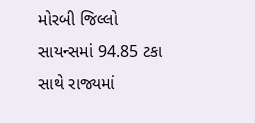મોરબી જિલ્લો સાયન્સમાં 94.85 ટકા સાથે રાજ્યમાં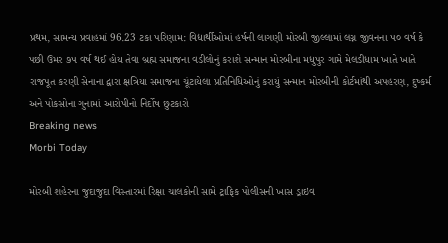પ્રથમ, સામન્ય પ્રવાહમાં 96.23 ટકા પરિણામ: વિદ્યાર્થીઓમાં હર્ષની લાગણી મોરબી જીલ્લામાં લગ્ન જીવનના ૫૦ વર્ષ કે પછી ઉમર ૭૫ વર્ષ થઈ હોય તેવા બ્રહ્મ સમાજના વડીલોનું કરાશે સન્માન મોરબીના મધુપુર ગામે મેલડીધામ ખાતે ખાતે રાજપૂત કરણી સેનાના દ્વારા ક્ષત્રિયા સમાજના ચૂંટાયેલા પ્રતિનિધિઓનું કરાયું સન્માન મોરબીની કોર્ટમાંથી અપહરણ, દુષ્કર્મ અને પોકસોના ગુનામાં આરોપીનો નિર્દોષ છુટકારો
Breaking news
Morbi Today

મોરબી શહેરના જુદાજુદા વિસ્તારમાં રિક્ષા ચાલકોની સામે ટ્રાફિક પોલીસની ખાસ ડ્રાઇવ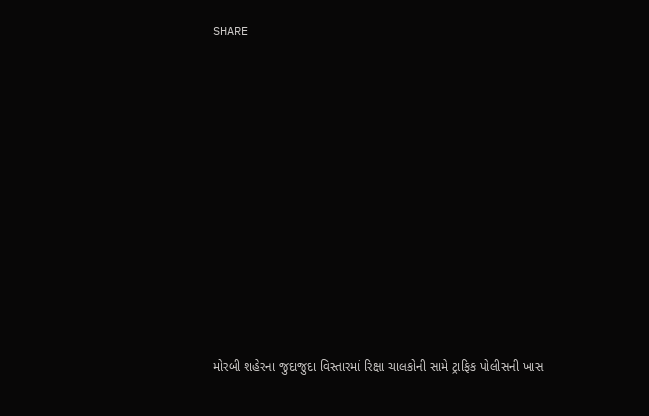SHARE













મોરબી શહેરના જુદાજુદા વિસ્તારમાં રિક્ષા ચાલકોની સામે ટ્રાફિક પોલીસની ખાસ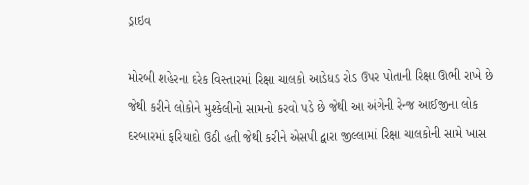ડ્રાઇવ

મોરબી શહેરના દરેક વિસ્તારમાં રિક્ષા ચાલકો આડેધડ રોડ ઉપર પોતાની રિક્ષા ઊભી રાખે છે જેથી કરીને લોકોને મુશ્કેલીનો સામનો કરવો પડે છે જેથી આ અંગેની રેન્જ આઈજીના લોક દરબારમાં ફરિયાદો ઉઠી હતી જેથી કરીને એસપી દ્વારા જીલ્લામાં રિક્ષા ચાલકોની સામે ખાસ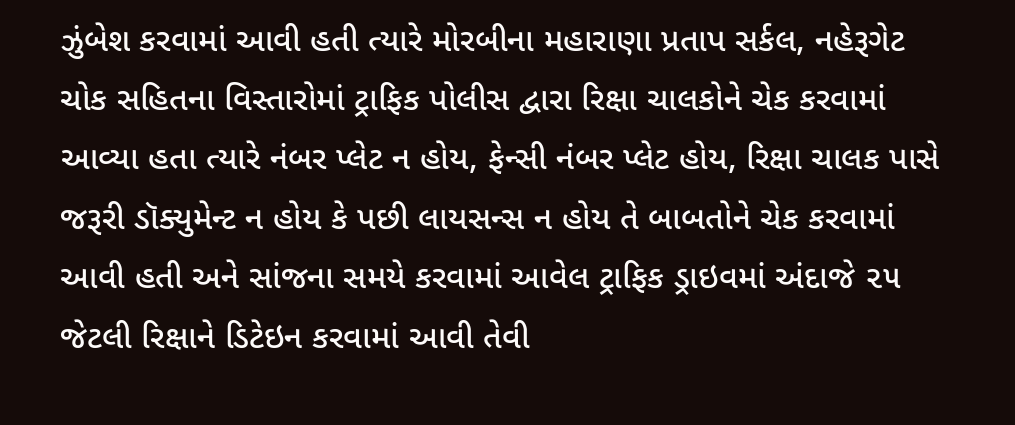ઝુંબેશ કરવામાં આવી હતી ત્યારે મોરબીના મહારાણા પ્રતાપ સર્કલ, નહેરૂગેટ ચોક સહિતના વિસ્તારોમાં ટ્રાફિક પોલીસ દ્વારા રિક્ષા ચાલકોને ચેક કરવામાં આવ્યા હતા ત્યારે નંબર પ્લેટ ન હોય, ફેન્સી નંબર પ્લેટ હોય, રિક્ષા ચાલક પાસે જરૂરી ડૉક્યુમેન્ટ ન હોય કે પછી લાયસન્સ ન હોય તે બાબતોને ચેક કરવામાં આવી હતી અને સાંજના સમયે કરવામાં આવેલ ટ્રાફિક ડ્રાઇવમાં અંદાજે ૨૫ જેટલી રિક્ષાને ડિટેઇન કરવામાં આવી તેવી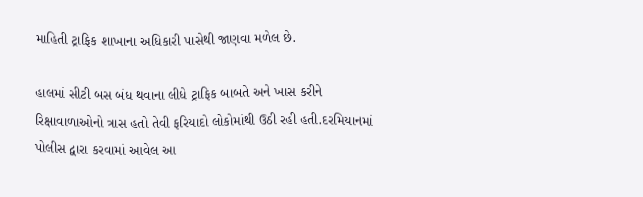માહિતી ટ્રાફિક શાખાના અધિકારી પાસેથી જાણવા મળેલ છે.

હાલમાં સીટી બસ બંધ થવાના લીધે ટ્રાફિક બાબતે અને ખાસ કરીને રિક્ષાવાળાઓનો ત્રાસ હતો તેવી ફરિયાદો લોકોમાંથી ઉઠી રહી હતી.દરમિયાનમાં પોલીસ દ્વારા કરવામાં આવેલ આ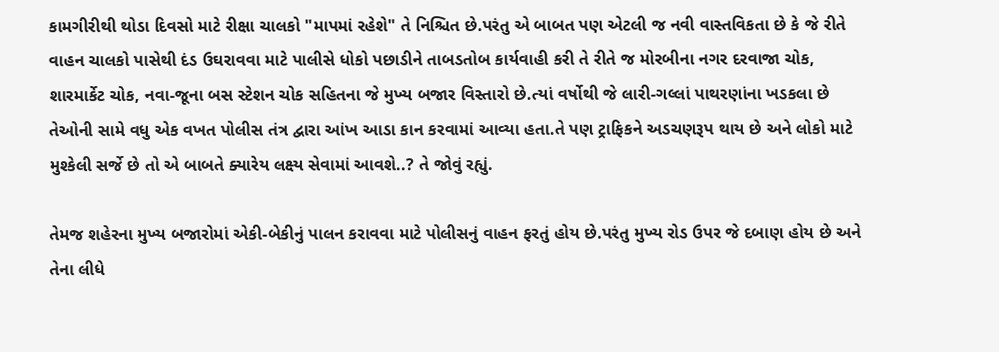કામગીરીથી થોડા દિવસો માટે રીક્ષા ચાલકો "માપમાં રહેશે" તે નિશ્ચિત છે.પરંતુ એ બાબત પણ એટલી જ નવી વાસ્તવિકતા છે કે જે રીતે વાહન ચાલકો પાસેથી દંડ ઉઘરાવવા માટે પાલીસે ધોકો પછાડીને તાબડતોબ કાર્યવાહી કરી તે રીતે જ મોરબીના નગર દરવાજા ચોક, શારમાર્કેટ ચોક, નવા-જૂના બસ સ્ટેશન ચોક સહિતના જે મુખ્ય બજાર વિસ્તારો છે.ત્યાં વર્ષોથી જે લારી-ગલ્લાં પાથરણાંના ખડકલા છે તેઓની સામે વધુ એક વખત પોલીસ તંત્ર દ્વારા આંખ આડા કાન કરવામાં આવ્યા હતા.તે પણ ટ્રાફિકને અડચણરૂપ થાય છે અને લોકો માટે મુશ્કેલી સર્જે છે તો એ બાબતે ક્યારેય લક્ષ્ય સેવામાં આવશે..? તે જોવું રહ્યું.

તેમજ શહેરના મુખ્ય બજારોમાં એકી-બેકીનું પાલન કરાવવા માટે પોલીસનું વાહન ફરતું હોય છે.પરંતુ મુખ્ય રોડ ઉપર જે દબાણ હોય છે અને તેના લીધે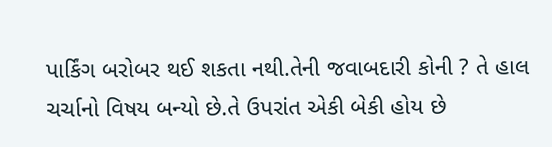પાર્કિંગ બરોબર થઈ શકતા નથી.તેની જવાબદારી કોની ? તે હાલ ચર્ચાનો વિષય બન્યો છે.તે ઉપરાંત એકી બેકી હોય છે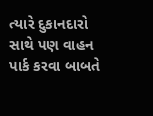ત્યારે દુકાનદારો સાથે પણ વાહન પાર્ક કરવા બાબતે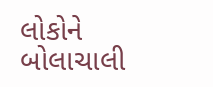લોકોને બોલાચાલી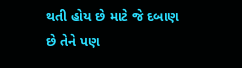થતી હોય છે માટે જે દબાણ છે તેને પણ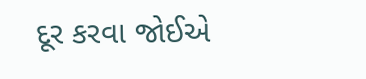દૂર કરવા જોઈએ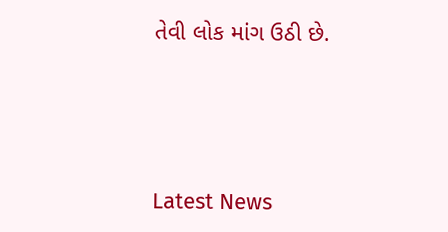તેવી લોક માંગ ઉઠી છે.






Latest News